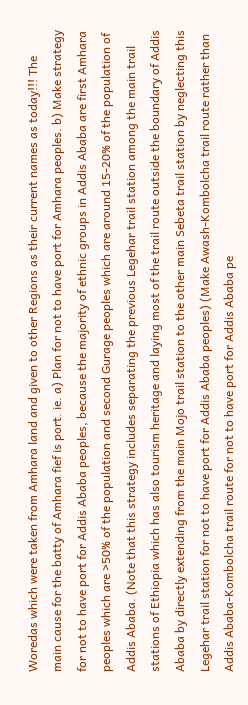Woredas which were taken from Amhara land and given to other Regions as their current names as today!!! The main cause for the batty of Amhara fief is port. ie. a) Plan for not to have port for Amhara peoples. b) Make strategy for not to have port for Addis Ababa peoples, because the majority of ethnic groups in Addis Ababa are first Amhara peoples which are >50% of the population and second Gurage peoples which are around 15-20% of the population of Addis Ababa. (Note that this strategy includes separating the previous Legehar trail station among the main trail stations of Ethiopia which has also tourism heritage and laying most of the trail route outside the boundary of Addis Ababa by directly extending from the main Mojo trail station to the other main Sebeta trail station by neglecting this Legehar trail station for not to have port for Addis Ababa peoples) (Make Awash-Kombolcha trail route rather than Addis Ababa-Kombolcha trail route for not to have port for Addis Ababa pe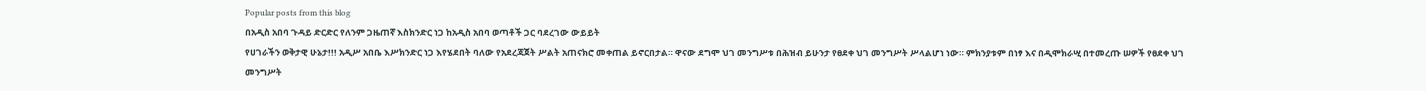Popular posts from this blog
በአዲስ አበባ ጉዳይ ድርድር የለንም ጋዜጠኛ እስክንድር ነጋ ከአዲስ አበባ ወጣቶች ጋር ባደረገው ውይይት
የሀገራችን ወቅታዊ ሁኔታ!!! አዲሥ አበቤ እሥክንድር ነጋ እየሄደበት ባለው የአደረጃጀት ሥልት አጠናክሮ መቀጠል ይኖርበታል። ዋናው ደግሞ ህገ መንግሥቱ በሕዝብ ይሁንታ የፀደቀ ህገ መንግሥት ሥላልሆነ ነው። ምክንያቱም በነፃ እና በዲሞክራሢ በተመረጡ ሠዎች የፀደቀ ህገ መንግሥት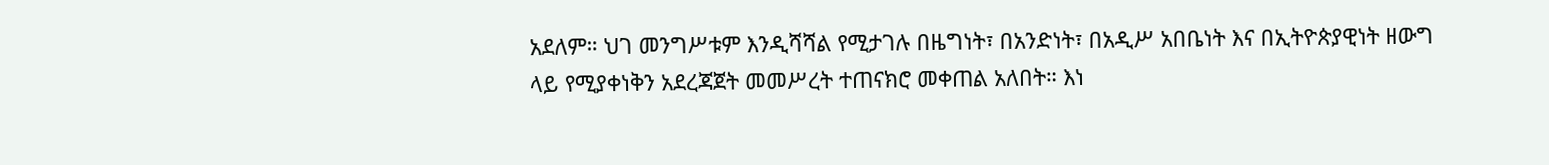አደለም። ህገ መንግሥቱም እንዲሻሻል የሚታገሉ በዜግነት፣ በአንድነት፣ በአዲሥ አበቤነት እና በኢትዮጵያዊነት ዘውግ ላይ የሚያቀነቅን አደረጃጀት መመሥረት ተጠናክሮ መቀጠል አለበት። እነ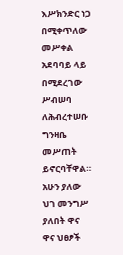እሥክንድር ነጋ በሚቀጥለው መሥቀል አደባባይ ላይ በሚደረገው ሥብሠባ ለሕብረተሠቡ ግንዛቤ መሥጠት ይኖርባቸዋል። አሁን ያለው ህገ መንግሥ ያለበት ዋና ዋና ህፀፆች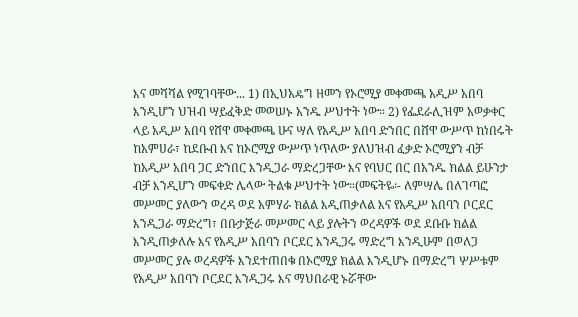እና መሻሻል የሚገባቸው... 1) በኢህአዴግ ዘመን የኦሮሚያ መቀመጫ አዲሥ አበባ እንዲሆን ህዝብ ሣይፈቅድ መወሠኑ አንዱ ሥህተት ነው። 2) የፌደራሊዝም አወቃቀር ላይ አዲሥ አበባ የሸዋ መቀመጫ ሁና ሣለ የአዲሥ አበባ ድንበር በሸዋ ውሥጥ ከነበሩት ከአምሀራ፣ ከደቡብ እና ከኦሮሚያ ውሥጥ ነጥለው ያለህዝብ ፈቃድ ኦሮሚያን ብቻ ከአዲሥ አበባ ጋር ድንበር እንዲጋራ ማድረጋቸው እና የባህር በር በአንዱ ክልል ይሁንታ ብቻ እንዲሆን መፍቀድ ሌላው ትልቁ ሥህተት ነው።(መፍትዬ፡- ለምሣሌ በለገጣፎ መሥመር ያለውን ወረዳ ወደ አምሃራ ክልል እዲጠቃለል እና የአዲሥ አበባን ቦርደር እንዲጋራ ማድረግ፣ በቡታጅራ መሥመር ላይ ያሉትን ወረዳዎች ወደ ደቡቡ ክልል እንዲጠቃለሉ እና የአዲሥ አበባን ቦርደር እንዲጋሩ ማድረግ እንዲሁም በወለጋ መሥመር ያሉ ወረዳዎች እንደተጠበቁ በኦሮሚያ ክልል እንዲሆኑ በማድረግ ሦሥቱም የአዲሥ አበባን ቦርደር እንዲጋሩ እና ማህበራዊ ኑሯቸው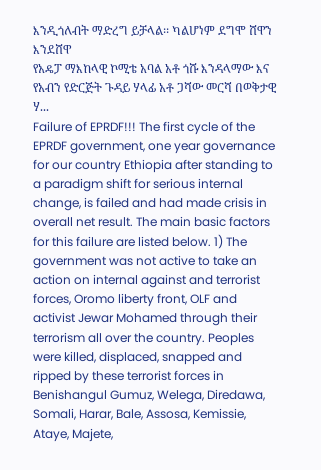እንዲጎለብት ማድረግ ይቻላል፡፡ ካልሆነም ደግሞ ሸዋን እንደሸዋ
የአዴፓ ማእከላዊ ኮሚቴ አባል አቶ ጎሹ እንዳላማው እና የአብን የድርጅት ጉዳይ ሃላፊ አቶ ጋሻው መርሻ በወቅታዊ ሃ...
Failure of EPRDF!!! The first cycle of the EPRDF government, one year governance for our country Ethiopia after standing to a paradigm shift for serious internal change, is failed and had made crisis in overall net result. The main basic factors for this failure are listed below. 1) The government was not active to take an action on internal against and terrorist forces, Oromo liberty front, OLF and activist Jewar Mohamed through their terrorism all over the country. Peoples were killed, displaced, snapped and ripped by these terrorist forces in Benishangul Gumuz, Welega, Diredawa, Somali, Harar, Bale, Assosa, Kemissie, Ataye, Majete,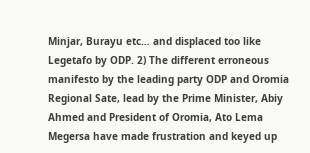Minjar, Burayu etc… and displaced too like Legetafo by ODP. 2) The different erroneous manifesto by the leading party ODP and Oromia Regional Sate, lead by the Prime Minister, Abiy Ahmed and President of Oromia, Ato Lema Megersa have made frustration and keyed up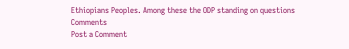Ethiopians Peoples. Among these the ODP standing on questions
Comments
Post a Comment